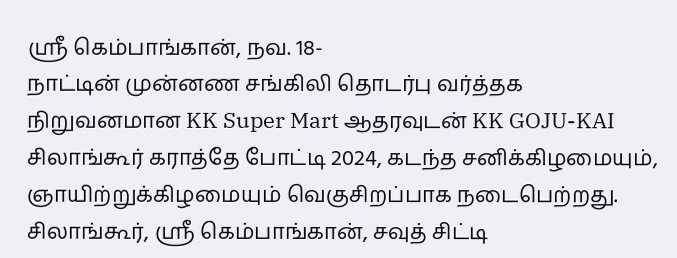ஸ்ரீ கெம்பாங்கான், நவ. 18-
நாட்டின் முன்னண சங்கிலி தொடர்பு வர்த்தக நிறுவனமான KK Super Mart ஆதரவுடன் KK GOJU-KAI சிலாங்கூர் கராத்தே போட்டி 2024, கடந்த சனிக்கிழமையும், ஞாயிற்றுக்கிழமையும் வெகுசிறப்பாக நடைபெற்றது.
சிலாங்கூர், ஸ்ரீ கெம்பாங்கான், சவுத் சிட்டி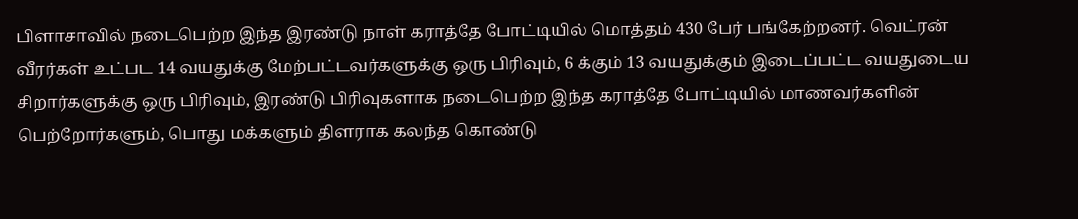பிளாசாவில் நடைபெற்ற இந்த இரண்டு நாள் கராத்தே போட்டியில் மொத்தம் 430 பேர் பங்கேற்றனர். வெட்ரன் வீரர்கள் உட்பட 14 வயதுக்கு மேற்பட்டவர்களுக்கு ஒரு பிரிவும், 6 க்கும் 13 வயதுக்கும் இடைப்பட்ட வயதுடைய சிறார்களுக்கு ஒரு பிரிவும், இரண்டு பிரிவுகளாக நடைபெற்ற இந்த கராத்தே போட்டியில் மாணவர்களின் பெற்றோர்களும், பொது மக்களும் திளராக கலந்த கொண்டு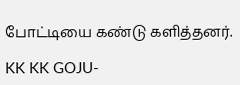போட்டியை கண்டு களித்தனர்.

KK KK GOJU-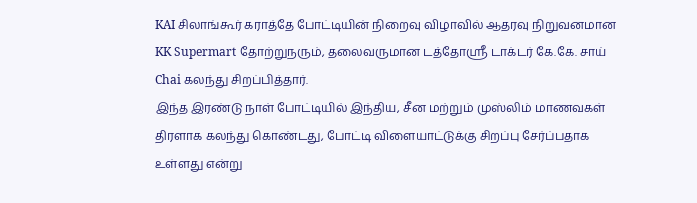KAI சிலாங்கூர் கராத்தே போட்டியின் நிறைவு விழாவில் ஆதரவு நிறுவனமான KK Supermart தோற்றுநரும், தலைவருமான டத்தோஸ்ரீ டாக்டர் கே.கே. சாய் Chai கலந்து சிறப்பித்தார்.
இந்த இரண்டு நாள் போட்டியில் இந்திய, சீன மற்றும் முஸ்லிம் மாணவகள் திரளாக கலந்து கொண்டது, போட்டி விளையாட்டுக்கு சிறப்பு சேர்ப்பதாக உள்ளது என்று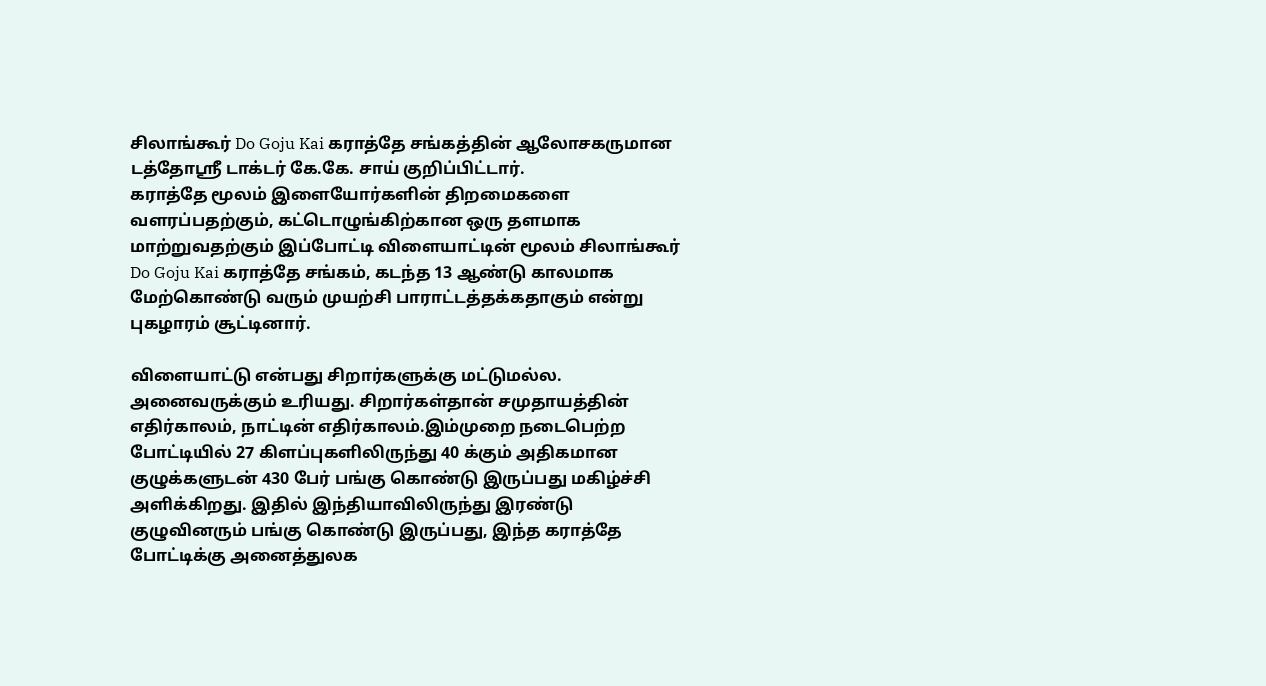சிலாங்கூர் Do Goju Kai கராத்தே சங்கத்தின் ஆலோசகருமான டத்தோஸ்ரீ டாக்டர் கே.கே. சாய் குறிப்பிட்டார்.
கராத்தே மூலம் இளையோர்களின் திறமைகளை வளரப்பதற்கும், கட்டொழுங்கிற்கான ஒரு தளமாக மாற்றுவதற்கும் இப்போட்டி விளையாட்டின் மூலம் சிலாங்கூர் Do Goju Kai கராத்தே சங்கம், கடந்த 13 ஆண்டு காலமாக மேற்கொண்டு வரும் முயற்சி பாராட்டத்தக்கதாகும் என்று புகழாரம் சூட்டினார்.

விளையாட்டு என்பது சிறார்களுக்கு மட்டுமல்ல. அனைவருக்கும் உரியது. சிறார்கள்தான் சமுதாயத்தின் எதிர்காலம், நாட்டின் எதிர்காலம்.இம்முறை நடைபெற்ற போட்டியில் 27 கிளப்புகளிலிருந்து 40 க்கும் அதிகமான குழுக்களுடன் 430 பேர் பங்கு கொண்டு இருப்பது மகிழ்ச்சி அளிக்கிறது. இதில் இந்தியாவிலிருந்து இரண்டு குழுவினரும் பங்கு கொண்டு இருப்பது, இந்த கராத்தே போட்டிக்கு அனைத்துலக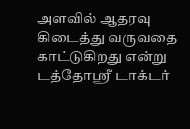அளவில் ஆதரவு கிடைத்து வருவதை காட்டுகிறது என்று டத்தோஸ்ரீ டாக்டர்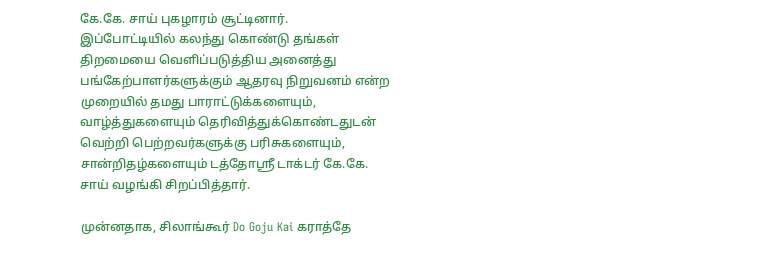கே.கே. சாய் புகழாரம் சூட்டினார்.
இப்போட்டியில் கலந்து கொண்டு தங்கள் திறமையை வெளிப்படுத்திய அனைத்து பங்கேற்பாளர்களுக்கும் ஆதரவு நிறுவனம் என்ற முறையில் தமது பாராட்டுக்களையும், வாழ்த்துகளையும் தெரிவித்துக்கொண்டதுடன் வெற்றி பெற்றவர்களுக்கு பரிசுகளையும், சான்றிதழ்களையும் டத்தோஸ்ரீ டாக்டர் கே.கே. சாய் வழங்கி சிறப்பித்தார்.

முன்னதாக, சிலாங்கூர் Do Goju Kai கராத்தே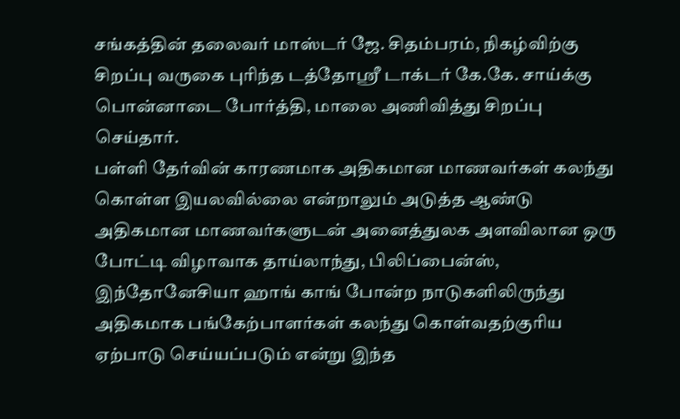சங்கத்தின் தலைவர் மாஸ்டர் ஜே. சிதம்பரம், நிகழ்விற்கு சிறப்பு வருகை புரிந்த டத்தோஸ்ரீ டாக்டர் கே.கே. சாய்க்கு பொன்னாடை போர்த்தி, மாலை அணிவித்து சிறப்பு செய்தார்.
பள்ளி தேர்வின் காரணமாக அதிகமான மாணவர்கள் கலந்து கொள்ள இயலவில்லை என்றாலும் அடுத்த ஆண்டு அதிகமான மாணவர்களுடன் அனைத்துலக அளவிலான ஒரு போட்டி விழாவாக தாய்லாந்து, பிலிப்பைன்ஸ், இந்தோனேசியா ஹாங் காங் போன்ற நாடுகளிலிருந்து அதிகமாக பங்கேற்பாளர்கள் கலந்து கொள்வதற்குரிய ஏற்பாடு செய்யப்படும் என்று இந்த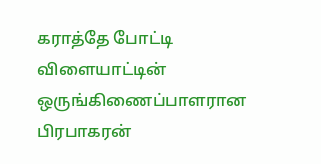கராத்தே போட்டி விளையாட்டின் ஒருங்கிணைப்பாளரான பிரபாகரன்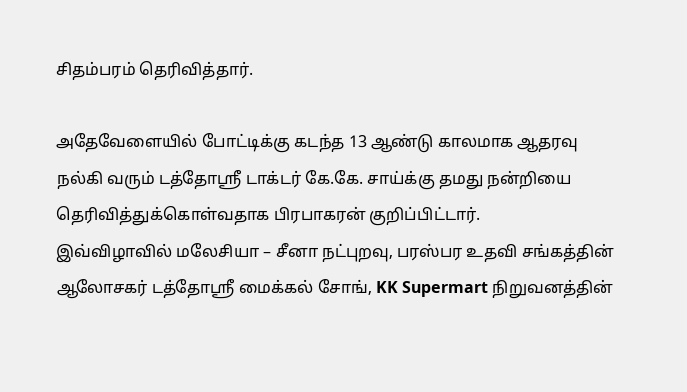சிதம்பரம் தெரிவித்தார்.

அதேவேளையில் போட்டிக்கு கடந்த 13 ஆண்டு காலமாக ஆதரவு நல்கி வரும் டத்தோஸ்ரீ டாக்டர் கே.கே. சாய்க்கு தமது நன்றியை தெரிவித்துக்கொள்வதாக பிரபாகரன் குறிப்பிட்டார்.
இவ்விழாவில் மலேசியா – சீனா நட்புறவு, பரஸ்பர உதவி சங்கத்தின் ஆலோசகர் டத்தோஸ்ரீ மைக்கல் சோங், KK Supermart நிறுவனத்தின்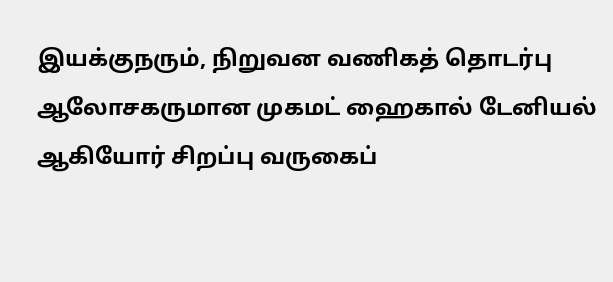இயக்குநரும், நிறுவன வணிகத் தொடர்பு ஆலோசகருமான முகமட் ஹைகால் டேனியல் ஆகியோர் சிறப்பு வருகைப்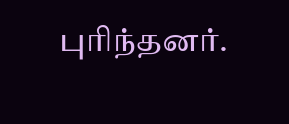புரிந்தனர்.